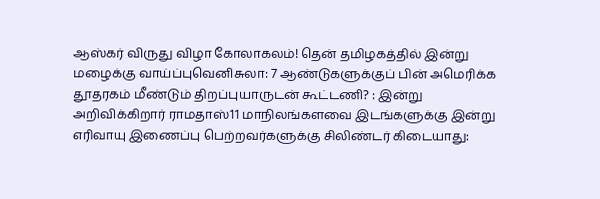ஆஸ்கர் விருது விழா கோலாகலம்! தென் தமிழகத்தில் இன்று மழைக்கு வாய்ப்புவெனிசுலா: 7 ஆண்டுகளுக்குப் பின் அமெரிக்க தூதரகம் மீண்டும் திறப்புயாருடன் கூட்டணி? : இன்று அறிவிக்கிறார் ராமதாஸ்11 மாநிலங்களவை இடங்களுக்கு இன்று எரிவாயு இணைப்பு பெற்றவர்களுக்கு சிலிண்டர் கிடையாது: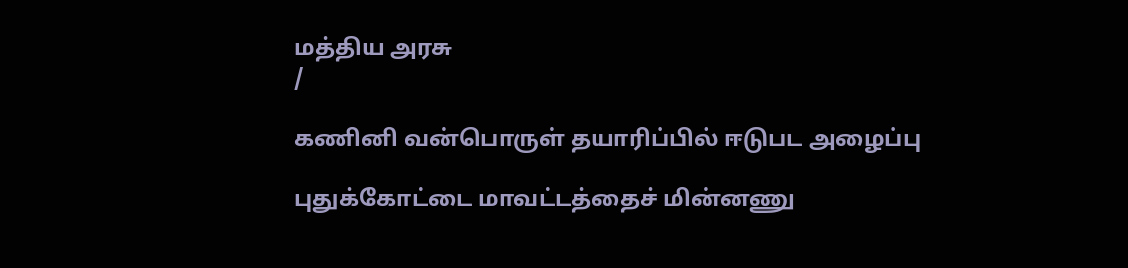மத்திய அரசு
/

கணினி வன்பொருள் தயாரிப்பில் ஈடுபட அழைப்பு

புதுக்கோட்டை மாவட்டத்தைச் மின்னணு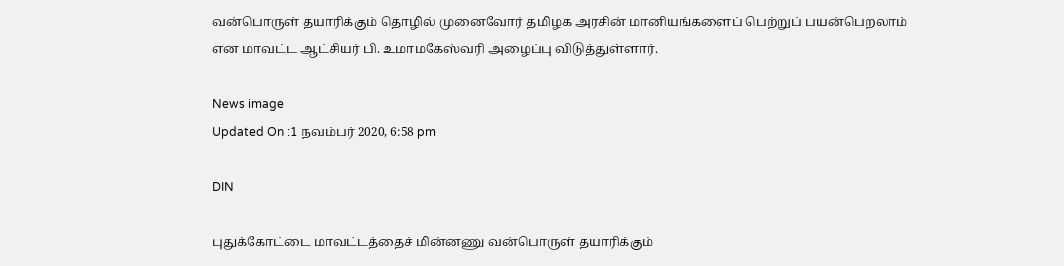வன்பொருள் தயாரிக்கும் தொழில் முனைவோர் தமிழக அரசின் மானியங்களைப் பெற்றுப் பயன்பெறலாம் என மாவட்ட ஆட்சியர் பி. உமாமகேஸ்வரி அழைப்பு விடுத்துள்ளார்.

News image
Updated On :1 நவம்பர் 2020, 6:58 pm

DIN

புதுக்கோட்டை மாவட்டத்தைச் மின்னணு வன்பொருள் தயாரிக்கும்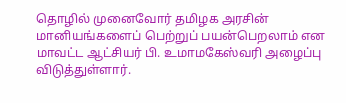தொழில் முனைவோர் தமிழக அரசின் மானியங்களைப் பெற்றுப் பயன்பெறலாம் என மாவட்ட ஆட்சியர் பி. உமாமகேஸ்வரி அழைப்பு விடுத்துள்ளார்.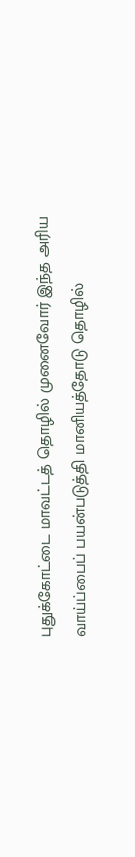புதுக்கோட்டை மாவட்டத் தொழில் முனைவோர் இந்த அரிய வாய்ப்பைப் பயன்படுத்தி மானியத்தோடு தொழில்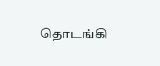தொடங்கி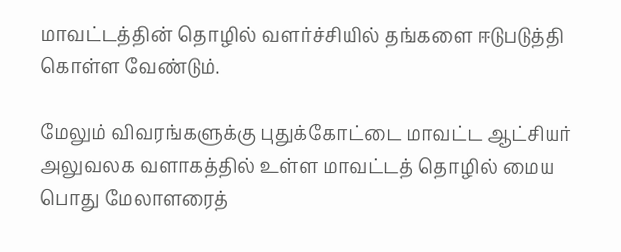மாவட்டத்தின் தொழில் வளர்ச்சியில் தங்களை ஈடுபடுத்தி கொள்ள வேண்டும்.

மேலும் விவரங்களுக்கு புதுக்கோட்டை மாவட்ட ஆட்சியர் அலுவலக வளாகத்தில் உள்ள மாவட்டத் தொழில் மைய பொது மேலாளரைத்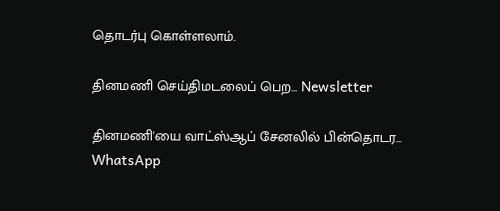தொடர்பு கொள்ளலாம்.

தினமணி செய்திமடலைப் பெற... Newsletter

தினமணி'யை வாட்ஸ்ஆப் சேனலில் பின்தொடர... WhatsApp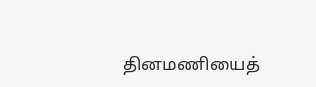தினமணியைத்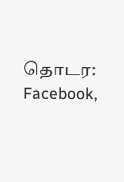தொடர: Facebook,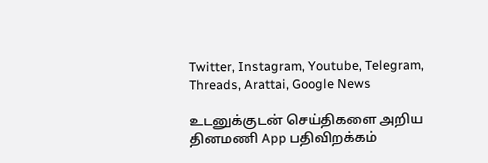Twitter, Instagram, Youtube, Telegram, Threads, Arattai, Google News

உடனுக்குடன் செய்திகளை அறிய தினமணி App பதிவிறக்கம்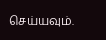செய்யவும்.